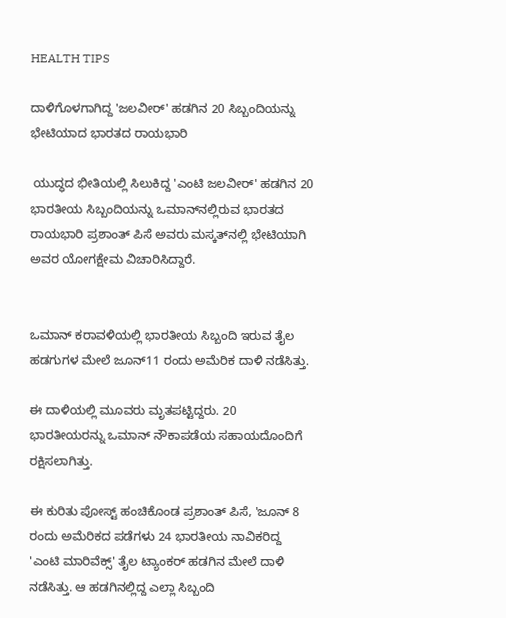HEALTH TIPS

ದಾಳಿಗೊಳಗಾಗಿದ್ದ 'ಜಲವೀರ್' ಹಡಗಿನ 20 ಸಿಬ್ಬಂದಿಯನ್ನು ಭೇಟಿಯಾದ ಭಾರತದ ರಾಯಭಾರಿ

 ಯುದ್ಧದ ಭೀತಿಯಲ್ಲಿ ಸಿಲುಕಿದ್ದ 'ಎಂಟಿ ಜಲವೀರ್' ಹಡಗಿನ 20 ಭಾರತೀಯ ಸಿಬ್ಬಂದಿಯನ್ನು ಒಮಾನ್‌ನಲ್ಲಿರುವ ಭಾರತದ ರಾಯಭಾರಿ ಪ್ರಶಾಂತ್ ಪಿಸೆ ಅವರು ಮಸ್ಕತ್‌ನಲ್ಲಿ ಭೇಟಿಯಾಗಿ ಅವರ ಯೋಗಕ್ಷೇಮ ವಿಚಾರಿಸಿದ್ದಾರೆ.


ಒಮಾನ್‌ ಕರಾವಳಿಯಲ್ಲಿ ಭಾರತೀಯ ಸಿಬ್ಬಂದಿ ಇರುವ ತೈಲ ಹಡಗುಗಳ ಮೇಲೆ ಜೂನ್11 ರಂದು ಅಮೆರಿಕ ದಾಳಿ ನಡೆಸಿತ್ತು.

ಈ ದಾಳಿಯಲ್ಲಿ ಮೂವರು ಮೃತಪಟ್ಟಿದ್ದರು. 20 ಭಾರತೀಯರನ್ನು ಒಮಾನ್‌ ನೌಕಾಪಡೆಯ ಸಹಾಯದೊಂದಿಗೆ ರಕ್ಷಿಸಲಾಗಿತ್ತು.

ಈ ಕುರಿತು ಪೋಸ್ಟ್ ಹಂಚಿಕೊಂಡ ಪ್ರಶಾಂತ್ ಪಿಸೆ, 'ಜೂನ್ 8 ರಂದು ಅಮೆರಿಕದ ಪಡೆಗಳು 24 ಭಾರತೀಯ ನಾವಿಕರಿದ್ದ 'ಎಂಟಿ ಮಾರಿವೆಕ್ಸ್' ತೈಲ ಟ್ಯಾಂಕರ್ ಹಡಗಿನ ಮೇಲೆ ದಾಳಿ ನಡೆಸಿತ್ತು. ಆ ಹಡಗಿನಲ್ಲಿದ್ದ ಎಲ್ಲಾ ಸಿಬ್ಬಂದಿ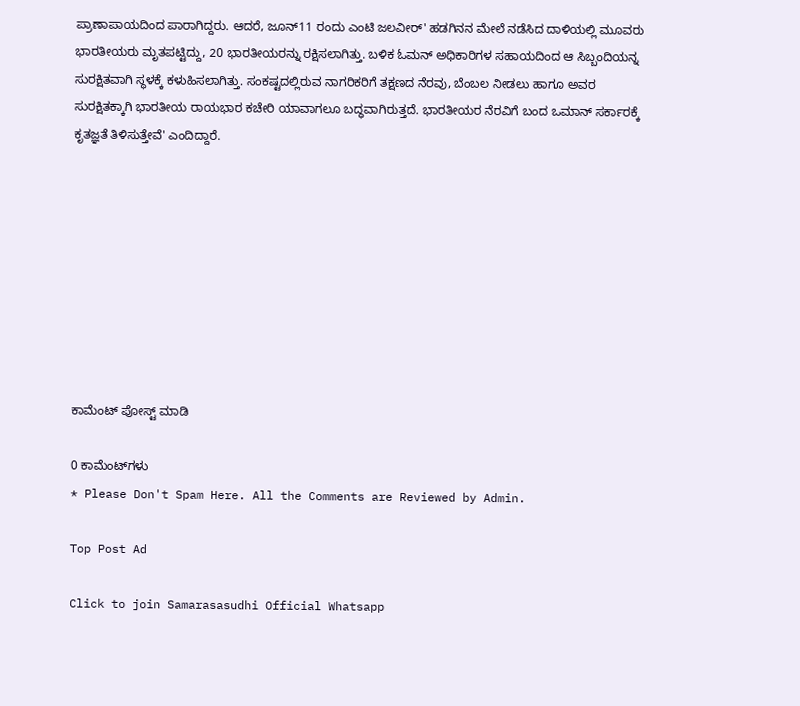ಪ್ರಾಣಾಪಾಯದಿಂದ ಪಾರಾಗಿದ್ದರು. ಆದರೆ, ಜೂನ್11 ರಂದು ಎಂಟಿ ಜಲವೀರ್' ಹಡಗಿನನ ಮೇಲೆ ನಡೆಸಿದ ದಾಳಿಯಲ್ಲಿ ಮೂವರು ಭಾರತೀಯರು ಮೃತಪಟ್ಟಿದ್ದು, 20 ಭಾರತೀಯರನ್ನು ರಕ್ಷಿಸಲಾಗಿತ್ತು. ಬಳಿಕ ಓಮನ್ ಅಧಿಕಾರಿಗಳ ಸಹಾಯದಿಂದ ಆ ಸಿಬ್ಬಂದಿಯನ್ನ ಸುರಕ್ಷಿತವಾಗಿ ಸ್ಥಳಕ್ಕೆ ಕಳುಹಿಸಲಾಗಿತ್ತು. ಸಂಕಷ್ಟದಲ್ಲಿರುವ ನಾಗರಿಕರಿಗೆ ತಕ್ಷಣದ ನೆರವು, ಬೆಂಬಲ ನೀಡಲು ಹಾಗೂ ಅವರ ಸುರಕ್ಷಿತಕ್ಕಾಗಿ ಭಾರತೀಯ ರಾಯಭಾರ ಕಚೇರಿ ಯಾವಾಗಲೂ ಬದ್ಧವಾಗಿರುತ್ತದೆ. ಭಾರತೀಯರ ನೆರವಿಗೆ ಬಂದ ಒಮಾನ್‌ ಸರ್ಕಾರಕ್ಕೆ ಕೃತಜ್ಞತೆ ತಿಳಿಸುತ್ತೇವೆ' ಎಂದಿದ್ದಾರೆ.









ಕಾಮೆಂಟ್‌‌ ಪೋಸ್ಟ್‌ ಮಾಡಿ

0 ಕಾಮೆಂಟ್‌ಗಳು
* Please Don't Spam Here. All the Comments are Reviewed by Admin.

Top Post Ad

Click to join Samarasasudhi Official Whatsapp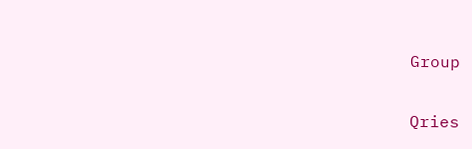Group

Qries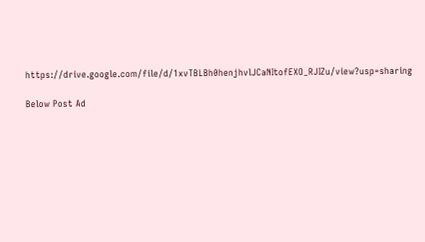https://drive.google.com/file/d/1xvTBLBh0henjhvlJCaNItofEXO_RJIZu/view?usp=sharing

Below Post Ad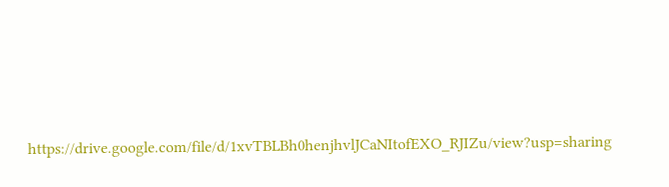https://drive.google.com/file/d/1xvTBLBh0henjhvlJCaNItofEXO_RJIZu/view?usp=sharing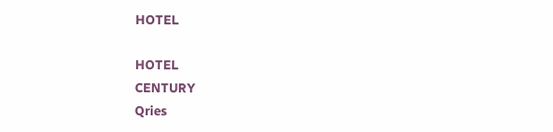HOTEL

HOTEL
CENTURY
Qries